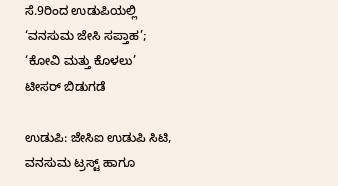ಸೆ.9ರಿಂದ ಉಡುಪಿಯಲ್ಲಿ ‘ವನಸುಮ ಜೇಸಿ ಸಪ್ತಾಹ’; ‘ಕೋವಿ ಮತ್ತು ಕೊಳಲು’ ಟೀಸರ್ ಬಿಡುಗಡೆ

ಉಡುಪಿ: ಜೇಸಿಐ ಉಡುಪಿ ಸಿಟಿ, ವನಸುಮ ಟ್ರಸ್ಟ್ ಹಾಗೂ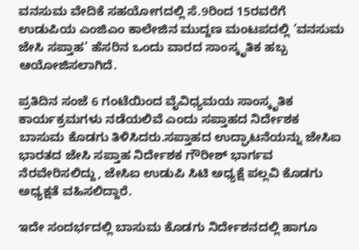ವನಸುಮ ವೇದಿಕೆ ಸಹಯೋಗದಲ್ಲಿ ಸೆ.9ರಿಂದ 15ರವರೆಗೆ ಉಡುಪಿಯ ಎಂಜಿಎಂ ಕಾಲೇಜಿನ ಮುದ್ದಣ ಮಂಟಪದಲ್ಲಿ ‘ವನಸುಮ ಜೇಸಿ ಸಪ್ತಾಹ’ ಹೆಸರಿನ ಒಂದು ವಾರದ ಸಾಂಸ್ಕೃತಿಕ ಹಬ್ಬ ಆಯೋಜಿಸಲಾಗಿದೆ.

ಪ್ರತಿದಿನ ಸಂಜೆ 6 ಗಂಟೆಯಿಂದ ವೈವಿಧ್ಯಮಯ ಸಾಂಸ್ಕೃತಿಕ ಕಾರ್ಯಕ್ರಮಗಳು ನಡೆಯಲಿವೆ ಎಂದು ಸಪ್ತಾಹದ ನಿರ್ದೇಶಕ ಬಾಸುಮ ಕೊಡಗು ತಿಳಿಸಿದರು.ಸಪ್ತಾಹದ ಉದ್ಘಾಟನೆಯನ್ನು ಜೇಸಿಐ ಭಾರತದ ಜೇಸಿ ಸಪ್ತಾಹ ನಿರ್ದೇಶಕ ಗೌರೀಶ್ ಭಾರ್ಗವ ನೆರವೇರಿಸಲಿದ್ದು, ಜೇಸಿಐ ಉಡುಪಿ ಸಿಟಿ ಅಧ್ಯಕ್ಷೆ ಪಲ್ಲವಿ ಕೊಡಗು ಅಧ್ಯಕ್ಷತೆ ವಹಿಸಲಿದ್ದಾರೆ.

ಇದೇ ಸಂದರ್ಭದಲ್ಲಿ ಬಾಸುಮ ಕೊಡಗು ನಿರ್ದೇಶನದಲ್ಲಿ ಹಾಗೂ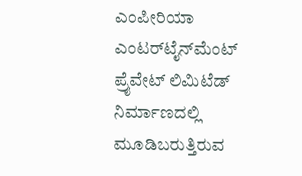ಎಂಪೀರಿಯಾ ಎಂಟರ್‌ಟೈನ್‌ಮೆಂಟ್ ಪ್ರೈವೇಟ್ ಲಿಮಿಟೆಡ್ ನಿರ್ಮಾಣದಲ್ಲಿ ಮೂಡಿಬರುತ್ತಿರುವ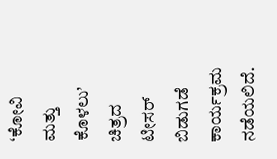‘ಕೋವಿ ಮತ್ತು ಕೊಳಲು’ ಚಿತ್ರದ ಟೀಸರ್ ಬಿಡುಗಡೆ ಕಾರ್ಯಕ್ರಮ ನಡೆಯಲಿದೆ.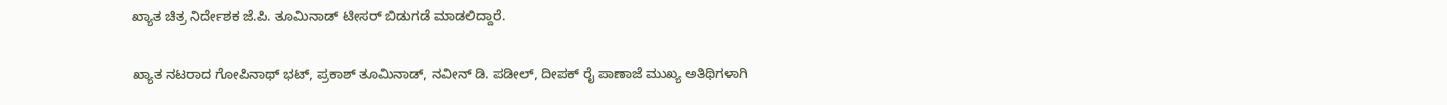ಖ್ಯಾತ ಚಿತ್ರ ನಿರ್ದೇಶಕ ಜೆ.ಪಿ. ತೂಮಿನಾಡ್ ಟೀಸರ್ ಬಿಡುಗಡೆ ಮಾಡಲಿದ್ದಾರೆ.

ಖ್ಯಾತ ನಟರಾದ ಗೋಪಿನಾಥ್ ಭಟ್, ಪ್ರಕಾಶ್ ತೂಮಿನಾಡ್, ನವೀನ್ ಡಿ. ಪಡೀಲ್, ದೀಪಕ್ ರೈ ಪಾಣಾಜೆ ಮುಖ್ಯ ಅತಿಥಿಗಳಾಗಿ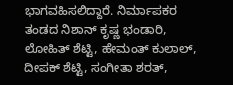ಭಾಗವಹಿಸಲಿದ್ದಾರೆ. ನಿರ್ಮಾಪಕರ ತಂಡದ ನಿಶಾನ್ ಕೃಷ್ಣ ಭಂಡಾರಿ, ಲೋಹಿತ್ ಶೆಟ್ಟಿ, ಹೇಮಂತ್ ಕುಲಾಲ್, ದೀಪಕ್ ಶೆಟ್ಟಿ, ಸಂಗೀತಾ ಶರತ್,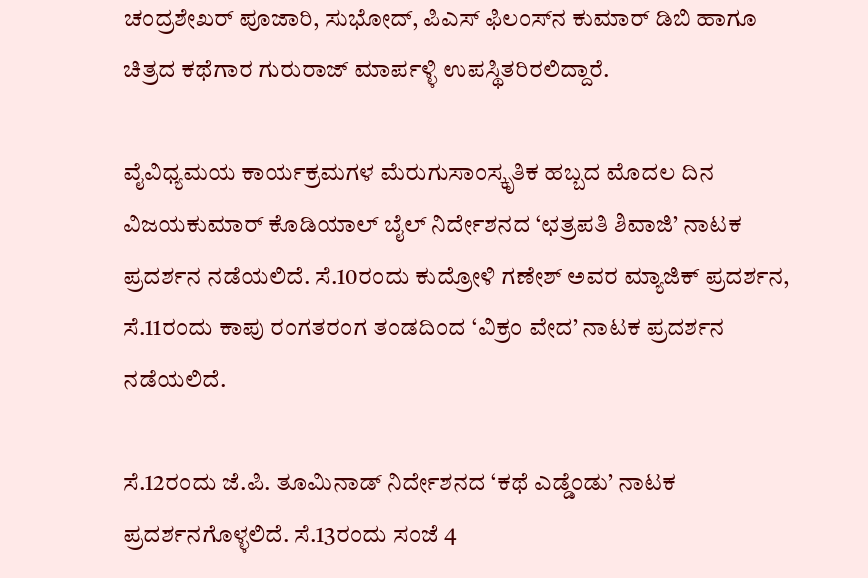ಚಂದ್ರಶೇಖರ್ ಪೂಜಾರಿ, ಸುಭೋದ್, ಪಿಎಸ್ ಫಿಲಂಸ್‌ನ ಕುಮಾರ್ ಡಿಬಿ ಹಾಗೂ ಚಿತ್ರದ ಕಥೆಗಾರ ಗುರುರಾಜ್ ಮಾರ್ಪಳ್ಳಿ ಉಪಸ್ಥಿತರಿರಲಿದ್ದಾರೆ.

ವೈವಿಧ್ಯಮಯ ಕಾರ್ಯಕ್ರಮಗಳ ಮೆರುಗುಸಾಂಸ್ಕೃತಿಕ ಹಬ್ಬದ ಮೊದಲ ದಿನ ವಿಜಯಕುಮಾರ್ ಕೊಡಿಯಾಲ್ ಬೈಲ್ ನಿರ್ದೇಶನದ ‘ಛತ್ರಪತಿ ಶಿವಾಜಿ’ ನಾಟಕ ಪ್ರದರ್ಶನ ನಡೆಯಲಿದೆ. ಸೆ.10ರಂದು ಕುದ್ರೋಳಿ ಗಣೇಶ್ ಅವರ ಮ್ಯಾಜಿಕ್ ಪ್ರದರ್ಶನ, ಸೆ.11ರಂದು ಕಾಪು ರಂಗತರಂಗ ತಂಡದಿಂದ ‘ವಿಕ್ರಂ ವೇದ’ ನಾಟಕ ಪ್ರದರ್ಶನ ನಡೆಯಲಿದೆ.

ಸೆ.12ರಂದು ಜೆ.ಪಿ. ತೂಮಿನಾಡ್ ನಿರ್ದೇಶನದ ‘ಕಥೆ ಎಡ್ಡೆಂಡು’ ನಾಟಕ ಪ್ರದರ್ಶನಗೊಳ್ಳಲಿದೆ. ಸೆ.13ರಂದು ಸಂಜೆ 4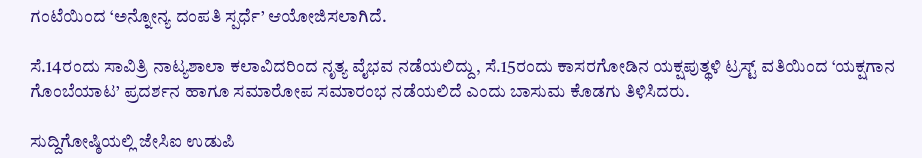ಗಂಟೆಯಿಂದ ‘ಅನ್ನೋನ್ಯ ದಂಪತಿ ಸ್ಪರ್ಧೆ’ ಆಯೋಜಿಸಲಾಗಿದೆ.

ಸೆ.14ರಂದು ಸಾವಿತ್ರಿ ನಾಟ್ಯಶಾಲಾ ಕಲಾವಿದರಿಂದ ನೃತ್ಯ ವೈಭವ ನಡೆಯಲಿದ್ದು, ಸೆ.15ರಂದು ಕಾಸರಗೋಡಿನ ಯಕ್ಷಪುತ್ಥಳಿ ಟ್ರಸ್ಟ್ ವತಿಯಿಂದ ‘ಯಕ್ಷಗಾನ ಗೊಂಬೆಯಾಟ’ ಪ್ರದರ್ಶನ ಹಾಗೂ ಸಮಾರೋಪ ಸಮಾರಂಭ ನಡೆಯಲಿದೆ ಎಂದು ಬಾಸುಮ ಕೊಡಗು ತಿಳಿಸಿದರು.

ಸುದ್ದಿಗೋಷ್ಠಿಯಲ್ಲಿ ಜೇಸಿಐ ಉಡುಪಿ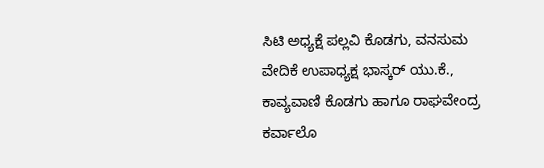ಸಿಟಿ ಅಧ್ಯಕ್ಷೆ ಪಲ್ಲವಿ ಕೊಡಗು, ವನಸುಮ ವೇದಿಕೆ ಉಪಾಧ್ಯಕ್ಷ ಭಾಸ್ಕರ್ ಯು.ಕೆ., ಕಾವ್ಯವಾಣಿ ಕೊಡಗು ಹಾಗೂ ರಾಘವೇಂದ್ರ ಕರ್ವಾಲೊ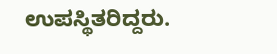ಉಪಸ್ಥಿತರಿದ್ದರು.